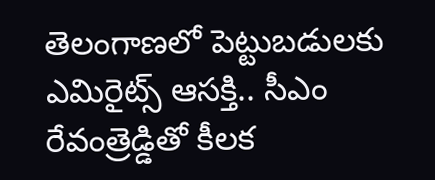తెలంగాణలో పెట్టుబడులకు ఎమిరైట్స్ ఆసక్తి.. సీఎం రేవంత్రెడ్డితో కీలక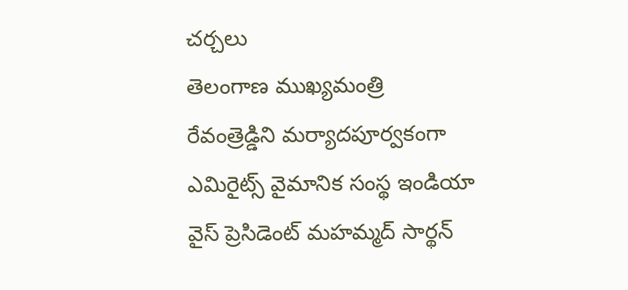చర్చలు
తెలంగాణ ముఖ్యమంత్రి రేవంత్రెడ్డిని మర్యాదపూర్వకంగా ఎమిరైట్స్ వైమానిక సంస్థ ఇండియా వైస్ ప్రెసిడెంట్ మహమ్మద్ సార్థన్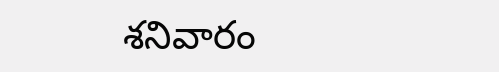శనివారం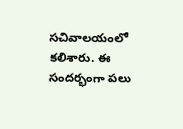సచివాలయంలో కలిశారు. ఈ సందర్భంగా పలు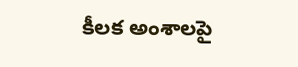కీలక అంశాలపై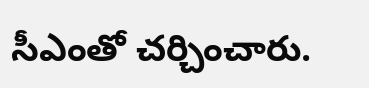సీఎంతో చర్చించారు.